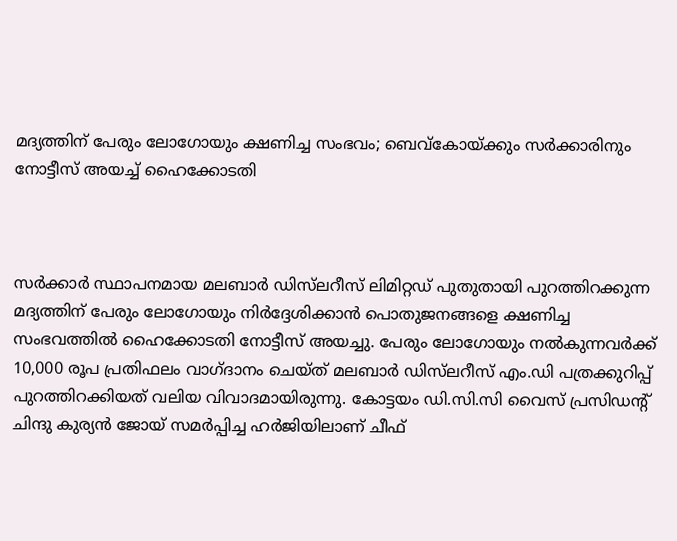മദ്യത്തിന് പേരും ലോഗോയും ക്ഷണിച്ച സംഭവം; ബെവ്കോയ്ക്കും സർക്കാരിനും നോട്ടീസ് അയച്ച് ഹൈക്കോടതി



സർക്കാർ സ്ഥാപനമായ മലബാർ ഡിസ്‍ലറീസ് ലിമിറ്റഡ് പുതുതായി പുറത്തിറക്കുന്ന മദ്യത്തിന് പേരും ലോഗോയും നിർദ്ദേശിക്കാൻ പൊതുജനങ്ങളെ ക്ഷണിച്ച സംഭവത്തിൽ ഹൈക്കോടതി നോട്ടീസ് അയച്ചു. പേരും ലോഗോയും നൽകുന്നവർക്ക് 10,000 രൂപ പ്രതിഫലം വാഗ്ദാനം ചെയ്ത് മലബാർ ഡിസ്‍ലറീസ് എം.ഡി പത്രക്കുറിപ്പ് പുറത്തിറക്കിയത് വലിയ വിവാദമായിരുന്നു. കോട്ടയം ഡി.സി.സി വൈസ് പ്രസിഡന്റ് ചിന്ദു കുര്യൻ ജോയ് സമർപ്പിച്ച ഹർജിയിലാണ് ചീഫ്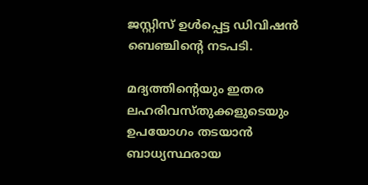ജസ്റ്റിസ് ഉൾപ്പെട്ട ഡിവിഷൻ ബെഞ്ചിന്റെ നടപടി.

മദ്യത്തിന്റെയും ഇതര ലഹരിവസ്തുക്കളുടെയും ഉപയോഗം തടയാൻ ബാധ്യസ്ഥരായ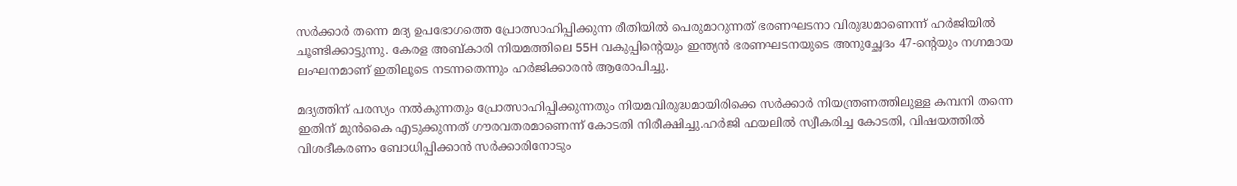സർക്കാർ തന്നെ മദ്യ ഉപഭോഗത്തെ പ്രോത്സാഹിപ്പിക്കുന്ന രീതിയിൽ പെരുമാറുന്നത് ഭരണഘടനാ വിരുദ്ധമാണെന്ന് ഹർജിയിൽ ചൂണ്ടിക്കാട്ടുന്നു. കേരള അബ്കാരി നിയമത്തിലെ 55H വകുപ്പിന്റെയും ഇന്ത്യൻ ഭരണഘടനയുടെ അനുച്ഛേദം 47-ന്റെയും നഗ്നമായ ലംഘനമാണ് ഇതിലൂടെ നടന്നതെന്നും ഹർജിക്കാരൻ ആരോപിച്ചു.

മദ്യത്തിന് പരസ്യം നൽകുന്നതും പ്രോത്സാഹിപ്പിക്കുന്നതും നിയമവിരുദ്ധമായിരിക്കെ സർക്കാർ നിയന്ത്രണത്തിലുള്ള കമ്പനി തന്നെ ഇതിന് മുൻകൈ എടുക്കുന്നത് ഗൗരവതരമാണെന്ന് കോടതി നിരീക്ഷിച്ചു.ഹർജി ഫയലിൽ സ്വീകരിച്ച കോടതി, വിഷയത്തിൽ വിശദീകരണം ബോധിപ്പിക്കാൻ സർക്കാരിനോടും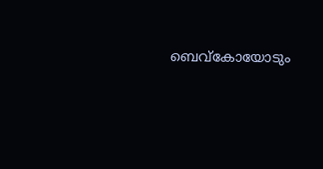ബെവ്കോയോടും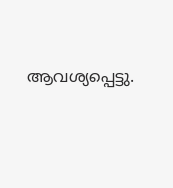ആവശ്യപ്പെട്ടു.